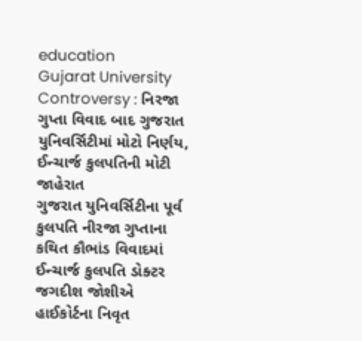education
Gujarat University Controversy : નિરજા ગુપ્તા વિવાદ બાદ ગુજરાત યુનિવર્સિટીમાં મોટો નિર્ણય, ઈન્ચાર્જ કુલપતિની મોટી જાહેરાત
ગુજરાત યુનિવર્સિટીના પૂર્વ કુલપતિ નીરજા ગુપ્તાના કથિત કૌભાંડ વિવાદમાં ઈન્ચાર્જ કુલપતિ ડોક્ટર જગદીશ જોશીએ હાઈકોર્ટના નિવૃત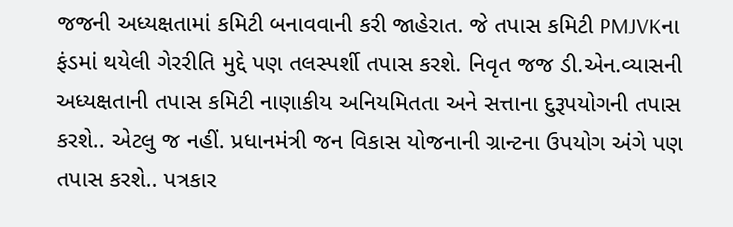જજની અધ્યક્ષતામાં કમિટી બનાવવાની કરી જાહેરાત. જે તપાસ કમિટી PMJVKના ફંડમાં થયેલી ગેરરીતિ મુદ્દે પણ તલસ્પર્શી તપાસ કરશે. નિવૃત જજ ડી.એન.વ્યાસની અધ્યક્ષતાની તપાસ કમિટી નાણાકીય અનિયમિતતા અને સત્તાના દુરૂપયોગની તપાસ કરશે.. એટલુ જ નહીં. પ્રધાનમંત્રી જન વિકાસ યોજનાની ગ્રાન્ટના ઉપયોગ અંગે પણ તપાસ કરશે.. પત્રકાર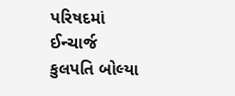પરિષદમાં ઈન્ચાર્જ કુલપતિ બોલ્યા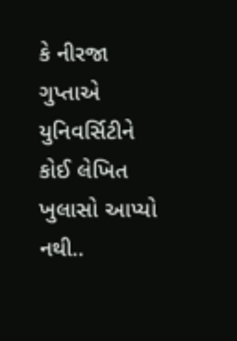કે નીરજા ગુપ્તાએ યુનિવર્સિટીને કોઈ લેખિત ખુલાસો આપ્યો નથી..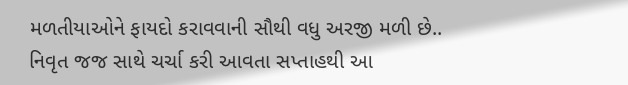મળતીયાઓને ફાયદો કરાવવાની સૌથી વધુ અરજી મળી છે.. નિવૃત જજ સાથે ચર્ચા કરી આવતા સપ્તાહથી આ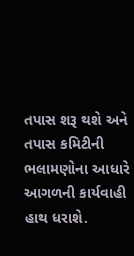તપાસ શરૂ થશે અને તપાસ કમિટીની ભલામણોના આધારે આગળની કાર્યવાહી હાથ ધરાશે.